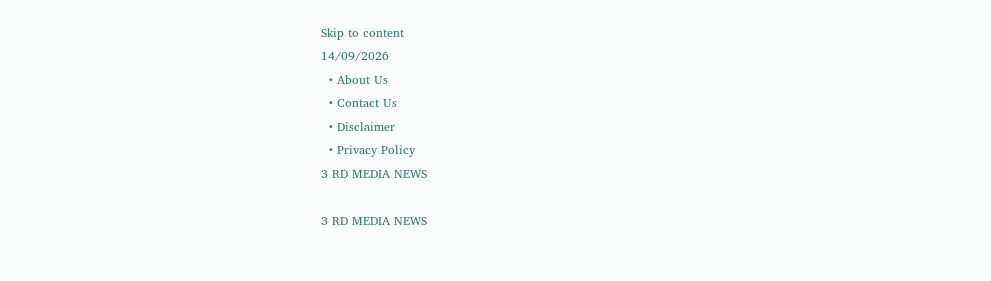Skip to content
14/09/2026
  • About Us
  • Contact Us
  • Disclaimer
  • Privacy Policy
3 RD MEDIA NEWS

3 RD MEDIA NEWS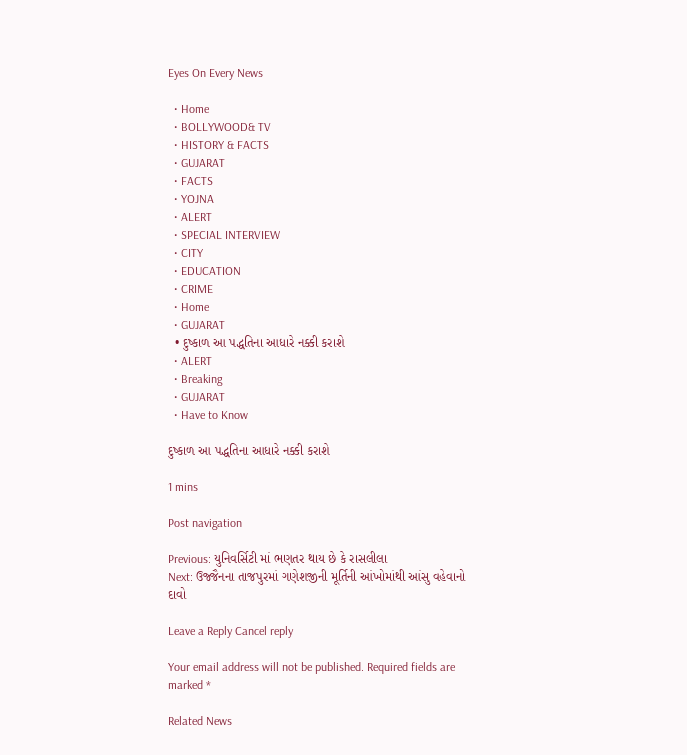Eyes On Every News

  • Home
  • BOLLYWOOD& TV
  • HISTORY & FACTS
  • GUJARAT
  • FACTS
  • YOJNA
  • ALERT
  • SPECIAL INTERVIEW
  • CITY
  • EDUCATION
  • CRIME
  • Home
  • GUJARAT
  • દુષ્કાળ આ પદ્ધતિના આધારે નક્કી કરાશે
  • ALERT
  • Breaking
  • GUJARAT
  • Have to Know

દુષ્કાળ આ પદ્ધતિના આધારે નક્કી કરાશે

1 mins

Post navigation

Previous: યુનિવર્સિટી માં ભણતર થાય છે કે રાસલીલા
Next: ઉજ્જૈનના તાજપુરમાં ગણેશજીની મૂર્તિની આંખોમાંથી આંસુ વહેવાનો દાવો

Leave a Reply Cancel reply

Your email address will not be published. Required fields are marked *

Related News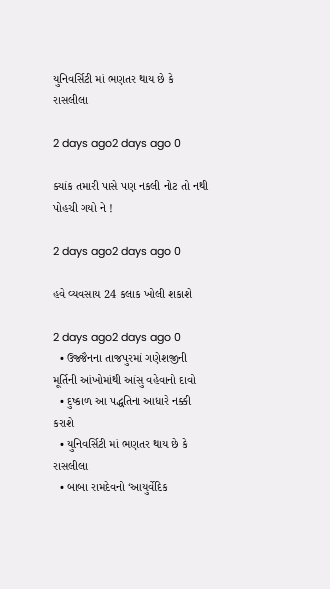યુનિવર્સિટી માં ભણતર થાય છે કે રાસલીલા

2 days ago2 days ago 0

ક્યાંક તમારી પાસે પણ નકલી નોટ તો નથી પોહચી ગયો ને !

2 days ago2 days ago 0

હવે વ્યવસાય 24 કલાક ખોલી શકાશે

2 days ago2 days ago 0
  • ઉજ્જૈનના તાજપુરમાં ગણેશજીની મૂર્તિની આંખોમાંથી આંસુ વહેવાનો દાવો
  • દુષ્કાળ આ પદ્ધતિના આધારે નક્કી કરાશે
  • યુનિવર્સિટી માં ભણતર થાય છે કે રાસલીલા
  • બાબા રામદેવનો ‘આયુર્વેદિક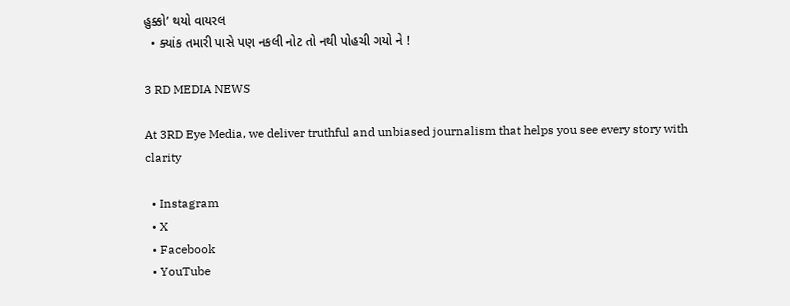હુક્કો’ થયો વાયરલ
  • ક્યાંક તમારી પાસે પણ નકલી નોટ તો નથી પોહચી ગયો ને !

3 RD MEDIA NEWS

At 3RD Eye Media, we deliver truthful and unbiased journalism that helps you see every story with clarity

  • Instagram
  • X
  • Facebook
  • YouTube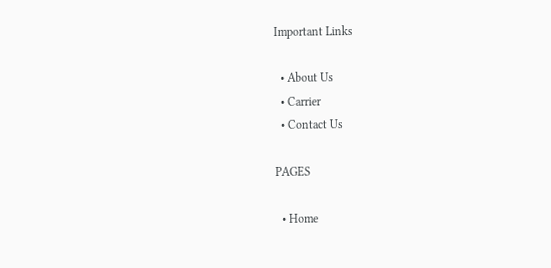Important Links

  • About Us
  • Carrier
  • Contact Us

PAGES

  • Home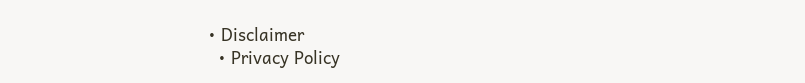• Disclaimer
  • Privacy Policy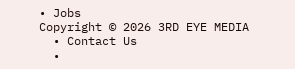• Jobs
Copyright © 2026 3RD EYE MEDIA
  • Contact Us
  •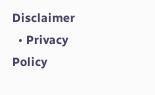Disclaimer
  • Privacy Policy